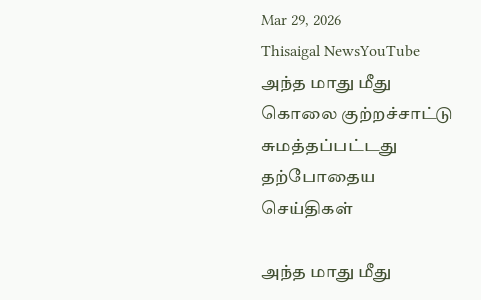Mar 29, 2026
Thisaigal NewsYouTube
அந்த மாது மீது கொலை குற்றச்சாட்டு சுமத்தப்பட்டது
தற்போதைய செய்திகள்

அந்த மாது மீது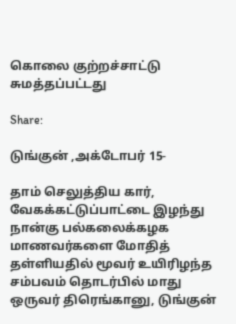கொலை குற்றச்சாட்டு சுமத்தப்பட்டது

Share:

டுங்குன் ,அக்டோபர் 15-

தாம் செலுத்திய கார், வேகக்கட்டுப்பாட்டை இழந்து நான்கு பல்கலைக்கழக மாணவர்களை மோதித் தள்ளியதில் மூவர் உயிரிழந்த சம்பவம் தொடர்பில் மாது ஒருவர் திரெங்கானு, டுங்குன்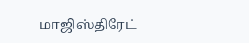மாஜிஸ்திரேட்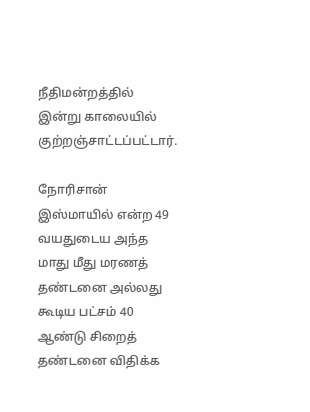நீதிமன்றத்தில் இன்று காலையில் குற்றஞ்சாட்டப்பட்டார்.

நோரிசான் இஸ்மாயில் என்ற 49 வயதுடைய அந்த மாது மீது மரணத் தண்டனை அல்லது கூடிய பட்சம் 40 ஆண்டு சிறைத் தண்டனை விதிக்க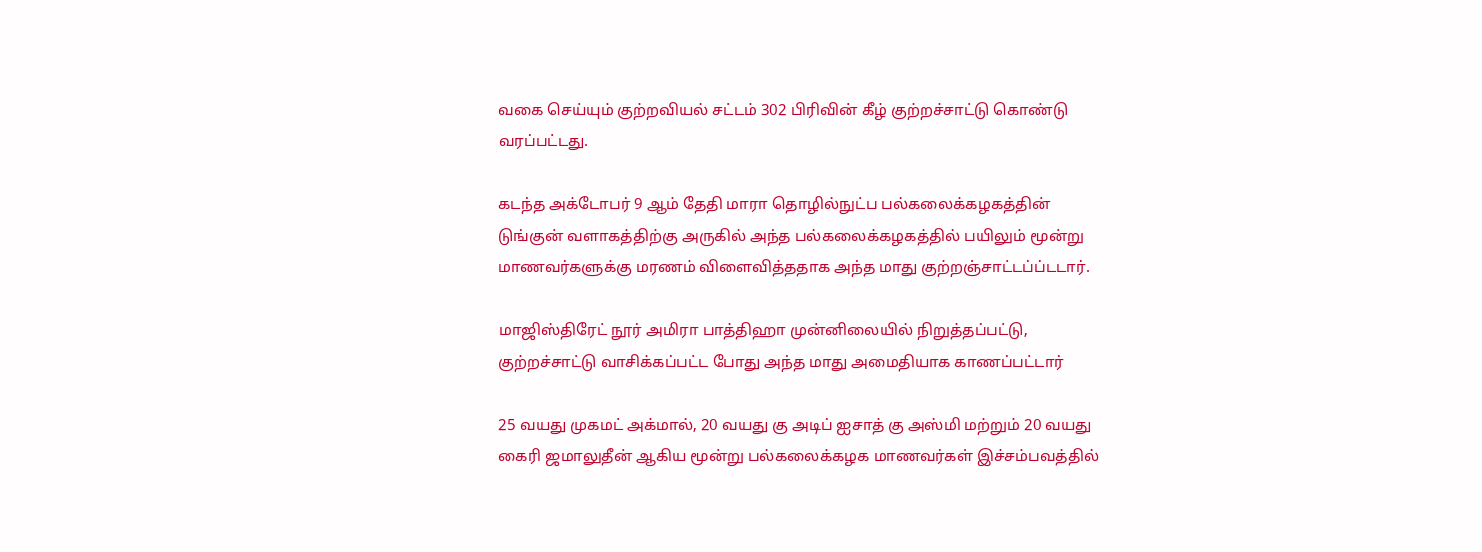வகை செய்யும் குற்றவியல் சட்டம் 302 பிரிவின் கீழ் குற்றச்சாட்டு கொண்டு வரப்பட்டது.

கடந்த அக்டோபர் 9 ஆம் தேதி மாரா தொழில்நுட்ப பல்கலைக்கழகத்தின் டுங்குன் வளாகத்திற்கு அருகில் அந்த பல்கலைக்கழகத்தில் பயிலும் மூன்று மாணவர்களுக்கு மரணம் விளைவித்ததாக அந்த மாது குற்றஞ்சாட்டப்ப்டடார்.

மாஜிஸ்திரேட் நூர் அமிரா பாத்திஹா முன்னிலையில் நிறுத்தப்பட்டு, குற்றச்சாட்டு வாசிக்கப்பட்ட போது அந்த மாது அமைதியாக காணப்பட்டார்

25 வயது முகமட் அக்மால், 20 வயது கு அடிப் ஐசாத் கு அஸ்மி மற்றும் 20 வயது கைரி ஜமாலுதீன் ஆகிய மூன்று பல்கலைக்கழக மாணவர்கள் இச்சம்பவத்தில்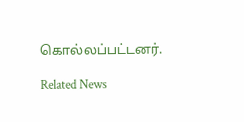கொல்லப்பட்டனர்.

Related News